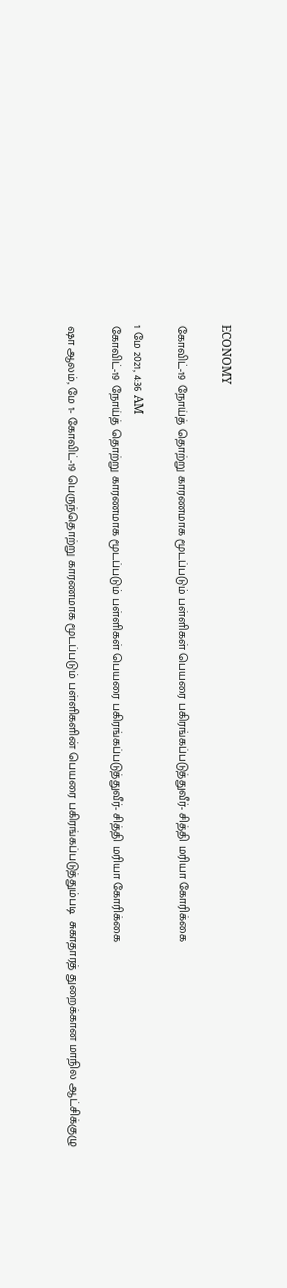ECONOMY

கோவிட்-19 நோய்த் தொற்று காரணமாக மூடப்படும் பள்ளிகள் பெயரை பகிரங்கப்படுத்துவீர்- சித்தி மரியா கோரிக்கை

1 மே 2021, 4:36 AM
கோவிட்-19 நோய்த் தொற்று காரணமாக மூடப்படும் பள்ளிகள் பெயரை பகிரங்கப்படுத்துவீர்- சித்தி மரியா கோரிக்கை

ஷா ஆலம், மே 1- கோவிட்-19 பெருந்தொற்று காரணமாக மூடப்படும் பள்ளிகளின் பெயரை பகிரங்கப்படுத்தும்படி  சுகாதாரத் துறைக்கான மாநில ஆட்சிக்குழு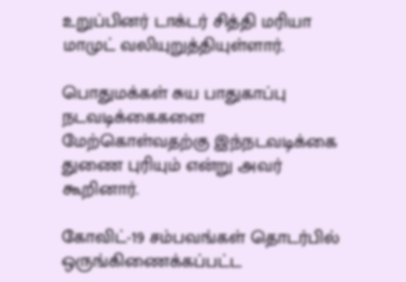உறுப்பினர் டாக்டர் சித்தி மரியா மாமுட் வலியுறுத்தியுள்ளார்.

பொதுமக்கள் சுய பாதுகாப்பு நடவடிக்கைகளை  மேற்கொள்வதற்கு இந்நடவடிக்கை துணை புரியும் என்று அவர் கூறினார்.

கோவிட்-19 சம்பவங்கள் தொடர்பில் ஒருங்கிணைக்கப்பட்ட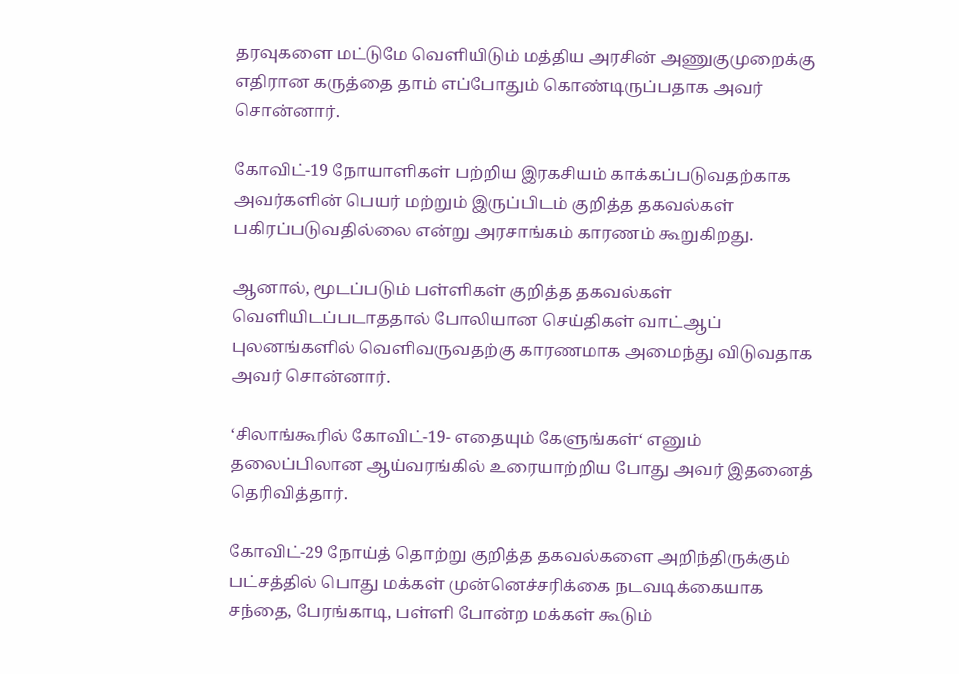தரவுகளை மட்டுமே வெளியிடும் மத்திய அரசின் அணுகுமுறைக்கு  எதிரான கருத்தை தாம் எப்போதும் கொண்டிருப்பதாக அவர் சொன்னார்.

கோவிட்-19 நோயாளிகள் பற்றிய இரகசியம் காக்கப்படுவதற்காக அவர்களின் பெயர் மற்றும் இருப்பிடம் குறித்த தகவல்கள் பகிரப்படுவதில்லை என்று அரசாங்கம் காரணம் கூறுகிறது.

ஆனால், மூடப்படும் பள்ளிகள் குறித்த தகவல்கள் வெளியிடப்படாததால் போலியான செய்திகள் வாட்ஆப் புலனங்களில் வெளிவருவதற்கு காரணமாக அமைந்து விடுவதாக அவர் சொன்னார்.

‘சிலாங்கூரில் கோவிட்-19- எதையும் கேளுங்கள்‘ எனும் தலைப்பிலான ஆய்வரங்கில் உரையாற்றிய போது அவர் இதனைத் தெரிவித்தார்.

கோவிட்-29 நோய்த் தொற்று குறித்த தகவல்களை அறிந்திருக்கும் பட்சத்தில் பொது மக்கள் முன்னெச்சரிக்கை நடவடிக்கையாக சந்தை, பேரங்காடி, பள்ளி போன்ற மக்கள் கூடும்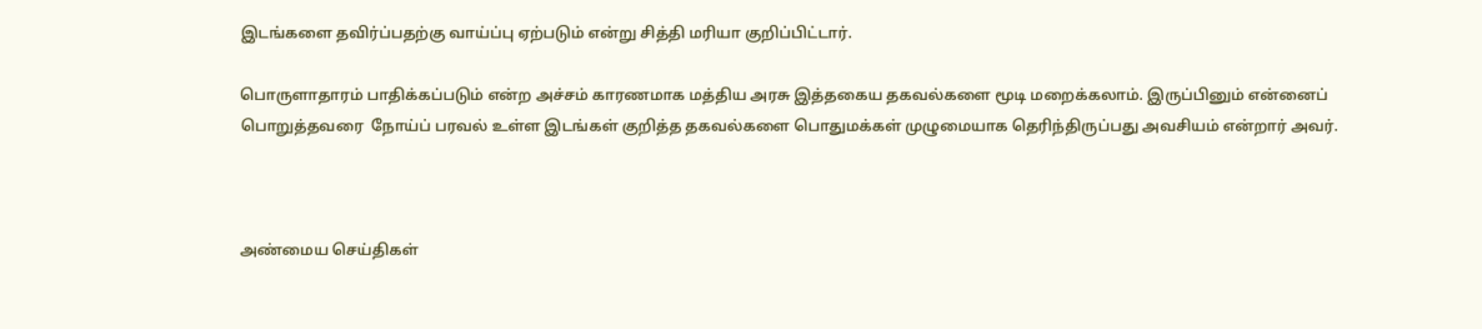இடங்களை தவிர்ப்பதற்கு வாய்ப்பு ஏற்படும் என்று சித்தி மரியா குறிப்பிட்டார்.

பொருளாதாரம் பாதிக்கப்படும் என்ற அச்சம் காரணமாக மத்திய அரசு இத்தகைய தகவல்களை மூடி மறைக்கலாம். இருப்பினும் என்னைப் பொறுத்தவரை  நோய்ப் பரவல் உள்ள இடங்கள் குறித்த தகவல்களை பொதுமக்கள் முழுமையாக தெரிந்திருப்பது அவசியம் என்றார் அவர்.



அண்மைய செய்திகள்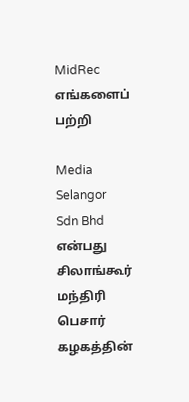MidRec
எங்களைப் பற்றி

Media Selangor Sdn Bhd என்பது சிலாங்கூர் மந்திரி பெசார் கழகத்தின்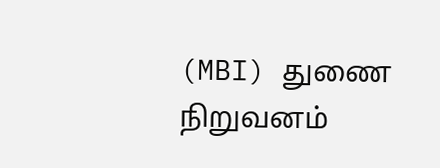(MBI) துணை நிறுவனம்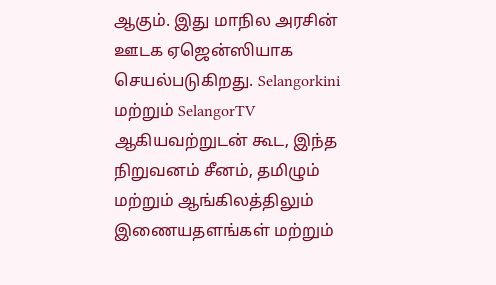ஆகும். இது மாநில அரசின் ஊடக ஏஜென்ஸியாக செயல்படுகிறது. Selangorkini மற்றும் SelangorTV ஆகியவற்றுடன் கூட, இந்த நிறுவனம் சீனம், தமிழும் மற்றும் ஆங்கிலத்திலும் இணையதளங்கள் மற்றும்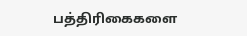பத்திரிகைகளை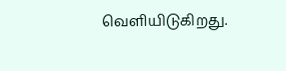வெளியிடுகிறது.